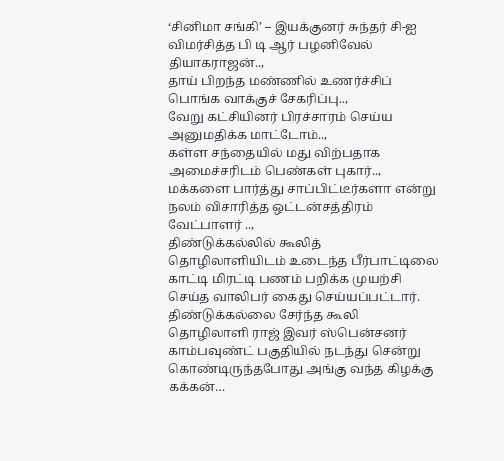‘சினிமா சங்கி’ – இயக்குனர் சுந்தர் சி-ஐ விமர்சித்த பி டி ஆர் பழனிவேல் தியாகராஜன்..,
தாய் பிறந்த மண்ணில் உணர்ச்சிப் பொங்க வாக்குச் சேகரிப்பு..,
வேறு கட்சியினர் பிரச்சாரம் செய்ய அனுமதிக்க மாட்டோம்..,
கள்ள சந்தையில் மது விற்பதாக அமைச்சரிடம் பெண்கள் புகார்..,
மக்களை பார்த்து சாப்பிட்டீர்களா என்று நலம் விசாரித்த ஒட்டன்சத்திரம் வேட்பாளர் ..,
திண்டுக்கல்லில் கூலித் தொழிலாளியிடம் உடைந்த பீர்பாட்டிலை காட்டி மிரட்டி பணம் பறிக்க முயற்சி செய்த வாலிபர் கைது செய்யப்பட்டார். திண்டுக்கல்லை சேர்ந்த கூலி தொழிலாளி ராஜ் இவர் ஸ்பென்சனர் காம்பவுண்ட் பகுதியில் நடந்து சென்று கொண்டிருந்தபோது அங்கு வந்த கிழக்கு கக்கன்…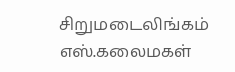சிறுமடைலிங்கம் எஸ்.கலைமகள்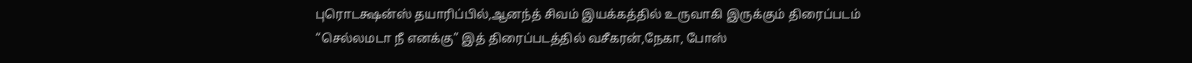புரொடக்ஷன்ஸ் தயாரிப்பில்,ஆனந்த் சிவம் இயக்கத்தில் உருவாகி இருக்கும் திரைப்படம் “செல்லமடா நீ எனக்கு” இத் திரைப்படத்தில் வசீகரன்,நேகா, போஸ்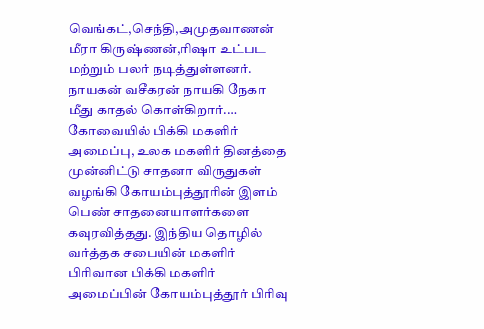வெங்கட்,செந்தி,அமுதவாணன் மீரா கிருஷ்ணன்,ரிஷா உட்பட மற்றும் பலர் நடித்துள்ளனர். நாயகன் வசீகரன் நாயகி நேகா மீது காதல் கொள்கிறார்.…
கோவையில் பிக்கி மகளிர் அமைப்பு, உலக மகளிர் தினத்தை முன்னிட்டு சாதனா விருதுகள் வழங்கி கோயம்புத்தூரின் இளம் பெண் சாதனையாளர்களை கவுரவித்தது. இந்திய தொழில் வர்த்தக சபையின் மகளிர் பிரிவான பிக்கி மகளிர் அமைப்பின் கோயம்புத்தூர் பிரிவு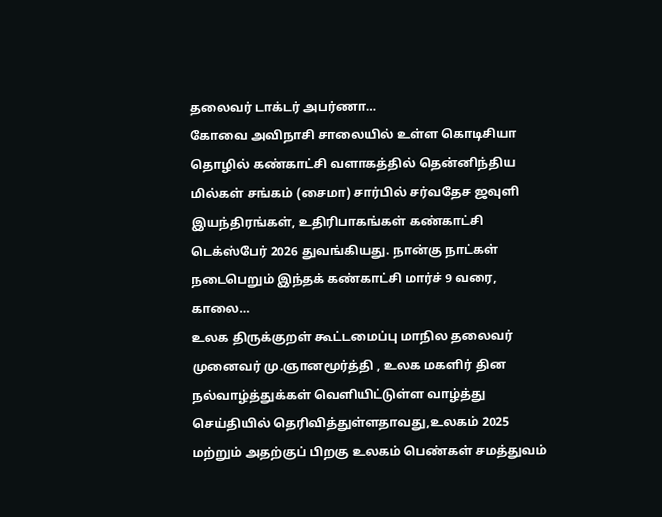தலைவர் டாக்டர் அபர்ணா…
கோவை அவிநாசி சாலையில் உள்ள கொடிசியா தொழில் கண்காட்சி வளாகத்தில் தென்னிந்திய மில்கள் சங்கம் (சைமா) சார்பில் சர்வதேச ஜவுளி இயந்திரங்கள், உதிரிபாகங்கள் கண்காட்சி டெக்ஸ்பேர் 2026 துவங்கியது. நான்கு நாட்கள் நடைபெறும் இந்தக் கண்காட்சி மார்ச் 9 வரை, காலை…
உலக திருக்குறள் கூட்டமைப்பு மாநில தலைவர் முனைவர் மு.ஞானமூர்த்தி , உலக மகளிர் தின நல்வாழ்த்துக்கள் வெளியிட்டுள்ள வாழ்த்து செய்தியில் தெரிவித்துள்ளதாவது,உலகம் 2025 மற்றும் அதற்குப் பிறகு உலகம் பெண்கள் சமத்துவம்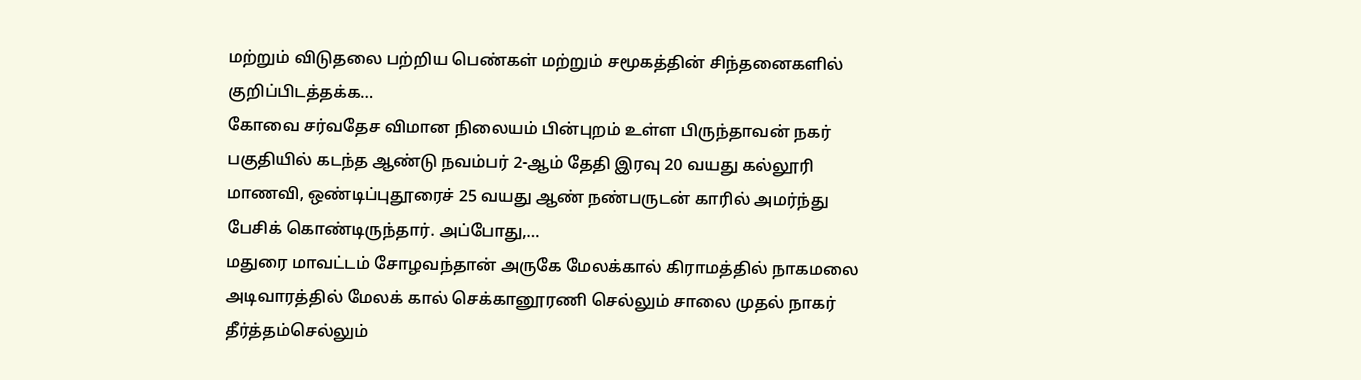மற்றும் விடுதலை பற்றிய பெண்கள் மற்றும் சமூகத்தின் சிந்தனைகளில் குறிப்பிடத்தக்க…
கோவை சர்வதேச விமான நிலையம் பின்புறம் உள்ள பிருந்தாவன் நகர் பகுதியில் கடந்த ஆண்டு நவம்பர் 2-ஆம் தேதி இரவு 20 வயது கல்லூரி மாணவி, ஒண்டிப்புதூரைச் 25 வயது ஆண் நண்பருடன் காரில் அமர்ந்து பேசிக் கொண்டிருந்தார். அப்போது,…
மதுரை மாவட்டம் சோழவந்தான் அருகே மேலக்கால் கிராமத்தில் நாகமலை அடிவாரத்தில் மேலக் கால் செக்கானூரணி செல்லும் சாலை முதல் நாகர் தீர்த்தம்செல்லும்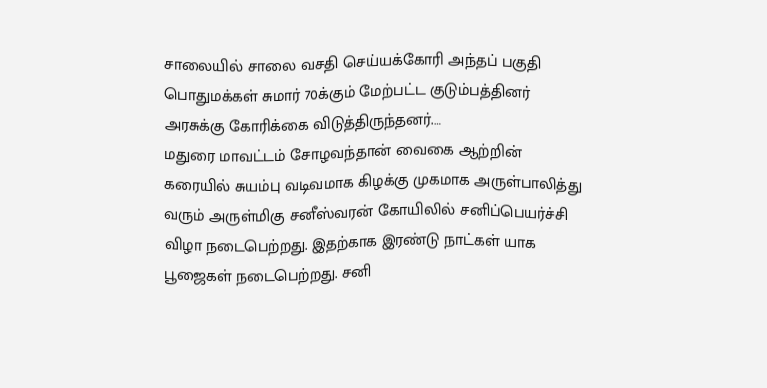சாலையில் சாலை வசதி செய்யக்கோரி அந்தப் பகுதி பொதுமக்கள் சுமார் 70க்கும் மேற்பட்ட குடும்பத்தினர் அரசுக்கு கோரிக்கை விடுத்திருந்தனர்.…
மதுரை மாவட்டம் சோழவந்தான் வைகை ஆற்றின் கரையில் சுயம்பு வடிவமாக கிழக்கு முகமாக அருள்பாலித்து வரும் அருள்மிகு சனீஸ்வரன் கோயிலில் சனிப்பெயர்ச்சி விழா நடைபெற்றது. இதற்காக இரண்டு நாட்கள் யாக பூஜைகள் நடைபெற்றது. சனி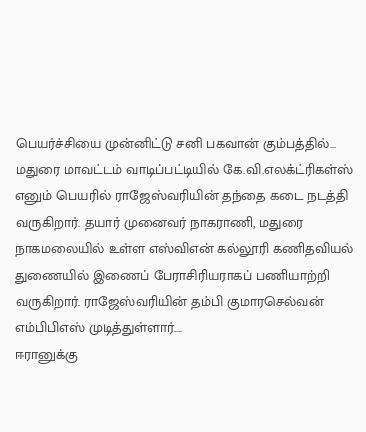பெயர்ச்சியை முன்னிட்டு சனி பகவான் கும்பத்தில்…
மதுரை மாவட்டம் வாடிப்பட்டியில் கே.வி.எலக்ட்ரிகள்ஸ் எனும் பெயரில் ராஜேஸ்வரியின் தந்தை கடை நடத்தி வருகிறார். தயார் முனைவர் நாகராணி, மதுரை நாகமலையில் உள்ள எஸ்விஎன் கல்லூரி கணிதவியல் துணையில் இணைப் பேராசிரியராகப் பணியாற்றி வருகிறார். ராஜேஸ்வரியின் தம்பி குமாரசெல்வன் எம்பிபிஎஸ் முடித்துள்ளார்.…
ஈரானுக்கு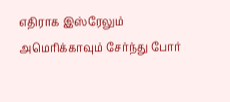எதிராக இஸ்ரேலும் அமெரிக்காவும் சேர்ந்து போர்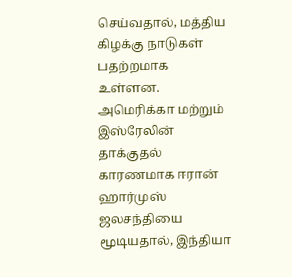செய்வதால், மத்திய கிழக்கு நாடுகள் பதற்றமாக உள்ளன. அமெரிக்கா மற்றும் இஸ்ரேலின் தாக்குதல் காரணமாக ஈரான் ஹார்முஸ் ஜலசந்தியை மூடியதால், இந்தியா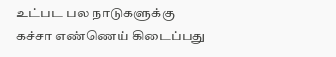உட்பட பல நாடுகளுக்கு கச்சா எண்ணெய் கிடைப்பது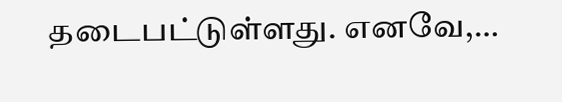தடைபட்டுள்ளது. எனவே,…